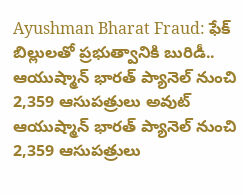Ayushman Bharat Fraud: ఫేక్ బిల్లులతో ప్రభుత్వానికి బురిడీ.. ఆయుష్మాన్ భారత్ ప్యానెల్ నుంచి 2,359 ఆసుపత్రులు అవుట్
ఆయుష్మాన్ భారత్ ప్యానెల్ నుంచి 2,359 ఆసుపత్రులు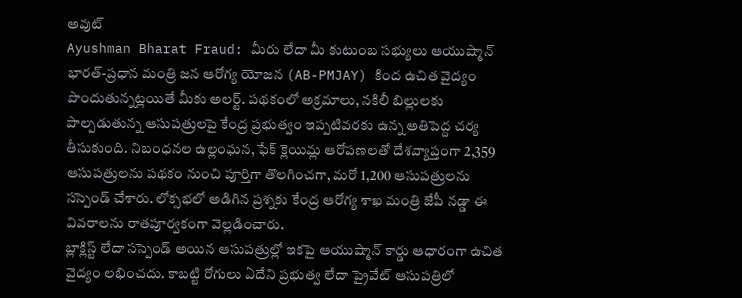అవుట్
Ayushman Bharat Fraud: మీరు లేదా మీ కుటుంబ సభ్యులు ఆయుష్మాన్ భారత్-ప్రధాన మంత్రి జన ఆరోగ్య యోజన (AB-PMJAY) కింద ఉచిత వైద్యం పొందుతున్నట్లయితే మీకు అలర్ట్. పథకంలో అక్రమాలు, నకిలీ బిల్లులకు పాల్పడుతున్న ఆసుపత్రులపై కేంద్ర ప్రభుత్వం ఇప్పటివరకు ఉన్న అతిపెద్ద చర్య తీసుకుంది. నిబంధనల ఉల్లంఘన, ఫేక్ క్లెయిమ్ల ఆరోపణలతో దేశవ్యాప్తంగా 2,359 ఆసుపత్రులను పథకం నుంచి పూర్తిగా తొలగించగా, మరో 1,200 ఆసుపత్రులను సస్పెండ్ చేశారు. లోక్సభలో అడిగిన ప్రశ్నకు కేంద్ర ఆరోగ్య శాఖ మంత్రి జేపీ నడ్డా ఈ వివరాలను రాతపూర్వకంగా వెల్లడించారు.
బ్లాక్లిస్ట్ లేదా సస్పెండ్ అయిన ఆసుపత్రుల్లో ఇకపై ఆయుష్మాన్ కార్డు ఆధారంగా ఉచిత వైద్యం లభించదు. కాబట్టి రోగులు ఏదేని ప్రభుత్వ లేదా ప్రైవేట్ ఆసుపత్రిలో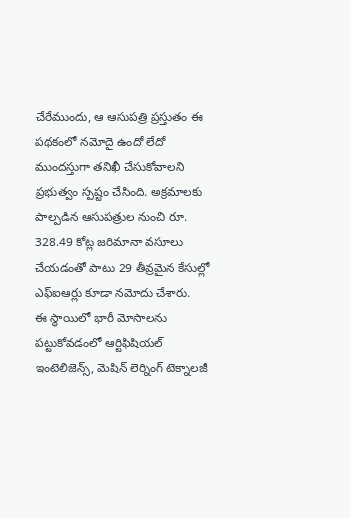చేరేముందు, ఆ ఆసుపత్రి ప్రస్తుతం ఈ పథకంలో నమోదై ఉందో లేదో ముందస్తుగా తనిఖీ చేసుకోవాలని ప్రభుత్వం స్పష్టం చేసింది. అక్రమాలకు పాల్పడిన ఆసుపత్రుల నుంచి రూ. 328.49 కోట్ల జరిమానా వసూలు చేయడంతో పాటు 29 తీవ్రమైన కేసుల్లో ఎఫ్ఐఆర్లు కూడా నమోదు చేశారు.
ఈ స్థాయిలో భారీ మోసాలను పట్టుకోవడంలో ఆర్టిఫిషియల్ ఇంటెలిజెన్స్, మెషిన్ లెర్నింగ్ టెక్నాలజీ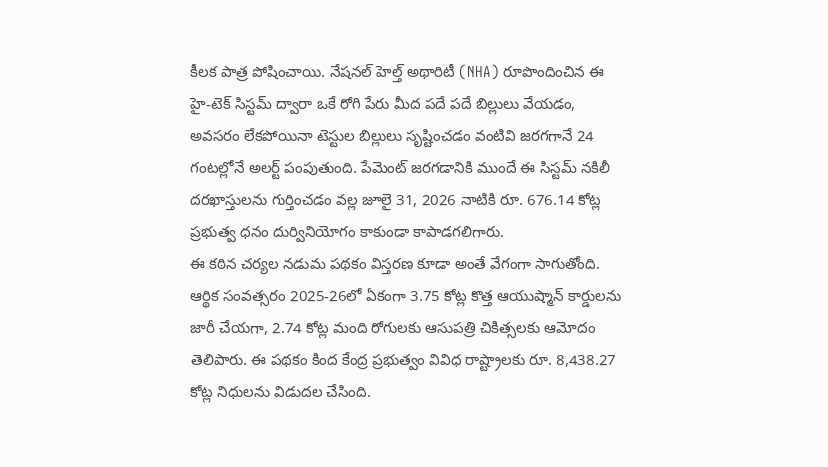కీలక పాత్ర పోషించాయి. నేషనల్ హెల్త్ అథారిటీ (NHA) రూపొందించిన ఈ హై-టెక్ సిస్టమ్ ద్వారా ఒకే రోగి పేరు మీద పదే పదే బిల్లులు వేయడం, అవసరం లేకపోయినా టెస్టుల బిల్లులు సృష్టించడం వంటివి జరగగానే 24 గంటల్లోనే అలర్ట్ పంపుతుంది. పేమెంట్ జరగడానికి ముందే ఈ సిస్టమ్ నకిలీ దరఖాస్తులను గుర్తించడం వల్ల జూలై 31, 2026 నాటికి రూ. 676.14 కోట్ల ప్రభుత్వ ధనం దుర్వినియోగం కాకుండా కాపాడగలిగారు.
ఈ కఠిన చర్యల నడుమ పథకం విస్తరణ కూడా అంతే వేగంగా సాగుతోంది. ఆర్థిక సంవత్సరం 2025-26లో ఏకంగా 3.75 కోట్ల కొత్త ఆయుష్మాన్ కార్డులను జారీ చేయగా, 2.74 కోట్ల మంది రోగులకు ఆసుపత్రి చికిత్సలకు ఆమోదం తెలిపారు. ఈ పథకం కింద కేంద్ర ప్రభుత్వం వివిధ రాష్ట్రాలకు రూ. 8,438.27 కోట్ల నిధులను విడుదల చేసింది.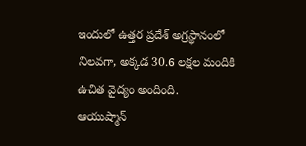ఇందులో ఉత్తర ప్రదేశ్ అగ్రస్థానంలో నిలవగా, అక్కడ 30.6 లక్షల మందికి ఉచిత వైద్యం అందింది.
ఆయుష్మాన్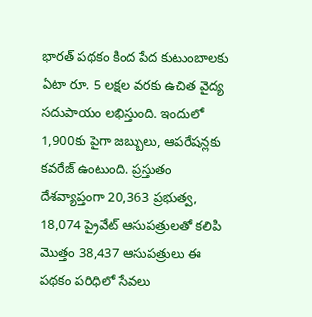భారత్ పథకం కింద పేద కుటుంబాలకు ఏటా రూ. 5 లక్షల వరకు ఉచిత వైద్య సదుపాయం లభిస్తుంది. ఇందులో 1,900కు పైగా జబ్బులు, ఆపరేషన్లకు కవరేజ్ ఉంటుంది. ప్రస్తుతం దేశవ్యాప్తంగా 20,363 ప్రభుత్వ, 18,074 ప్రైవేట్ ఆసుపత్రులతో కలిపి మొత్తం 38,437 ఆసుపత్రులు ఈ పథకం పరిధిలో సేవలు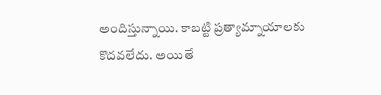అందిస్తున్నాయి. కాబట్టి ప్రత్యామ్నాయాలకు కొదవలేదు. అయితే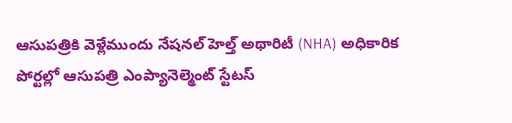ఆసుపత్రికి వెళ్లేముందు నేషనల్ హెల్త్ అథారిటీ (NHA) అధికారిక పోర్టల్లో ఆసుపత్రి ఎంప్యానెల్మెంట్ స్టేటస్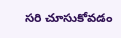సరి చూసుకోవడం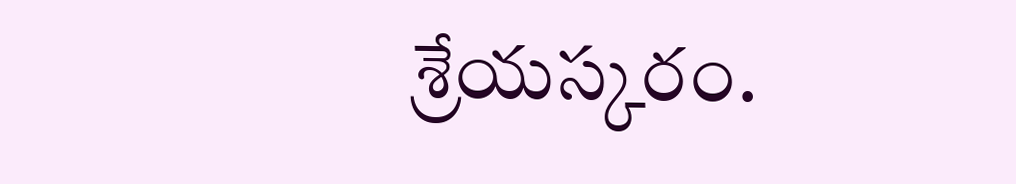శ్రేయస్కరం.